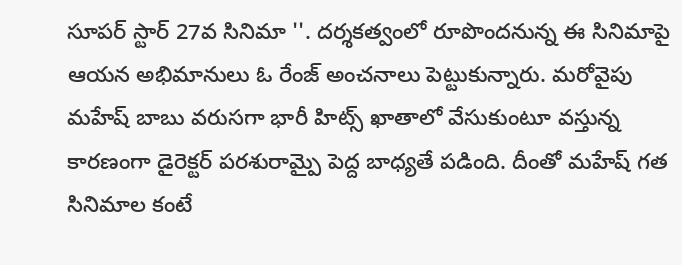సూపర్ స్టార్ 27వ సినిమా ''. దర్శకత్వంలో రూపొందనున్న ఈ సినిమాపై ఆయన అభిమానులు ఓ రేంజ్ అంచనాలు పెట్టుకున్నారు. మరోవైపు మహేష్ బాబు వరుసగా భారీ హిట్స్ ఖాతాలో వేసుకుంటూ వస్తున్న కారణంగా డైరెక్టర్ పరశురామ్పై పెద్ద బాధ్యతే పడింది. దీంతో మహేష్ గత సినిమాల కంటే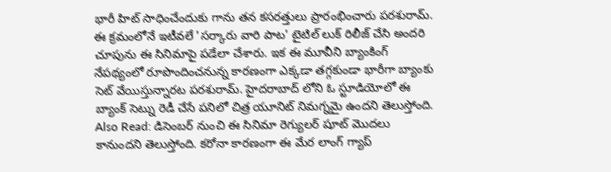భారీ హిట్ సాధించేందుకు గాను తన కసరత్తులు ప్రారంభించారు పరశురామ్. ఈ క్రమంలోనే ఇటీవలే 'సర్కారు వారి పాట' టైటిల్ లుక్ రిలీజ్ చేసి అందరి చూపును ఈ సినిమాపై పడేలా చేశారు. ఇక ఈ మూవీని బ్యాంకింగ్ నేపథ్యంలో రూపొందించనున్న కారణంగా ఎక్కడా తగ్గకుండా భారీగా బ్యాంకు సెట్ వేయిస్తున్నారట పరశురామ్. హైదరాబాద్ లోని ఓ స్టూడియోలో ఈ బ్యాంక్ సెట్ను రెడీ చేసే పనిలో చిత్ర యూనిట్ నిమగ్నమై ఉందని తెలుస్తోంది. Also Read: డిసెంబర్ నుంచి ఈ సినిమా రెగ్యులర్ షూట్ మొదలు కానుందని తెలుస్తోంది. కరోనా కారణంగా ఈ మేర లాంగ్ గ్యాప్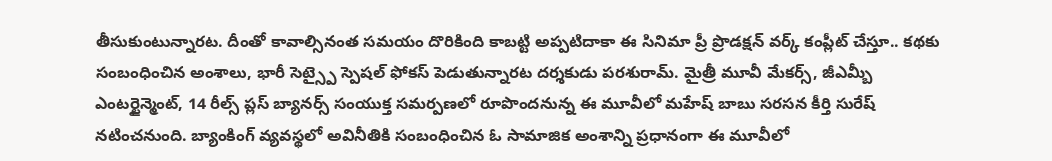తీసుకుంటున్నారట. దీంతో కావాల్సినంత సమయం దొరికింది కాబట్టి అప్పటిదాకా ఈ సినిమా ప్రీ ప్రొడక్షన్ వర్క్ కంప్లీట్ చేస్తూ.. కథకు సంబంధించిన అంశాలు, భారీ సెట్స్పై స్పెషల్ ఫోకస్ పెడుతున్నారట దర్శకుడు పరశురామ్. మైత్రీ మూవీ మేకర్స్, జీఎమ్బీ ఎంటర్టైన్మెంట్, 14 రీల్స్ ప్లస్ బ్యానర్స్ సంయుక్త సమర్పణలో రూపొందనున్న ఈ మూవీలో మహేష్ బాబు సరసన కీర్తి సురేష్ నటించనుంది. బ్యాంకింగ్ వ్యవస్థలో అవినీతికి సంబంధించిన ఓ సామాజిక అంశాన్ని ప్రధానంగా ఈ మూవీలో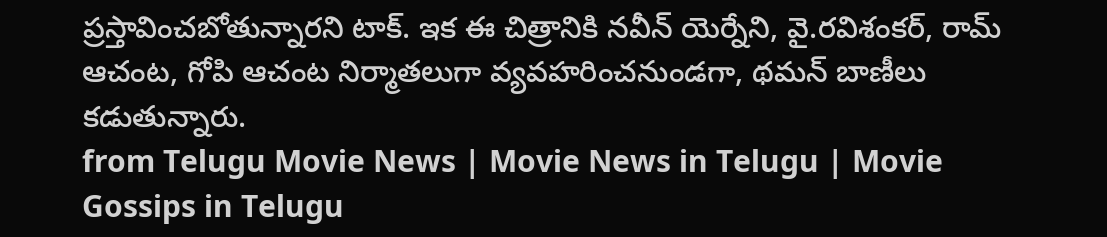ప్రస్తావించబోతున్నారని టాక్. ఇక ఈ చిత్రానికి నవీన్ యెర్నేని, వై.రవిశంకర్, రామ్ ఆచంట, గోపి ఆచంట నిర్మాతలుగా వ్యవహరించనుండగా, థమన్ బాణీలు కడుతున్నారు.
from Telugu Movie News | Movie News in Telugu | Movie Gossips in Telugu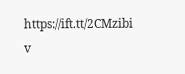https://ift.tt/2CMzibi
v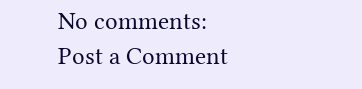No comments:
Post a Comment